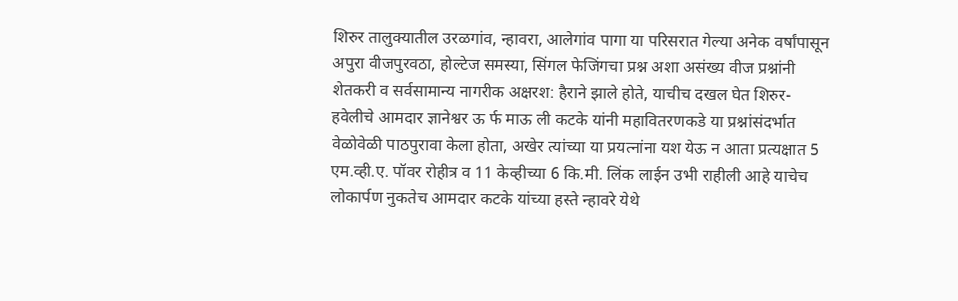शिरुर तालुक्यातील उरळगांव, न्हावरा, आलेगांव पागा या परिसरात गेल्या अनेक वर्षांपासून अपुरा वीजपुरवठा, होल्टेज समस्या, सिंगल फेजिंगचा प्रश्न अशा असंख्य वीज प्रश्नांनी शेतकरी व सर्वसामान्य नागरीक अक्षरश: हैराने झाले होते, याचीच दखल घेत शिरुर-हवेलीचे आमदार ज्ञानेश्वर ऊ र्फ माऊ ली कटके यांनी महावितरणकडे या प्रश्नांसंदर्भात वेळोवेळी पाठपुरावा केला होता, अखेर त्यांच्या या प्रयत्नांना यश येऊ न आता प्रत्यक्षात 5 एम.व्ही.ए. पॉवर रोहीत्र व 11 केव्हीच्या 6 कि.मी. लिंक लाईन उभी राहीली आहे याचेच लोकार्पण नुकतेच आमदार कटके यांच्या हस्ते न्हावरे येथे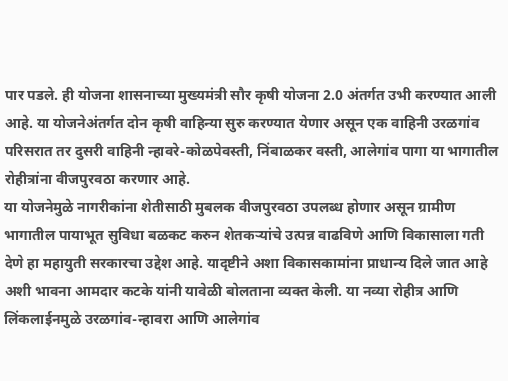पार पडले. ही योजना शासनाच्या मुख्यमंत्री सौर कृषी योजना 2.0 अंतर्गत उभी करण्यात आली आहे. या योजनेअंतर्गत दोन कृषी वाहिन्या सुरु करण्यात येणार असून एक वाहिनी उरळगांव परिसरात तर दुसरी वाहिनी न्हावरे-कोळपेवस्ती, निंबाळकर वस्ती, आलेगांव पागा या भागातील रोहीत्रांना वीजपुरवठा करणार आहे.
या योजनेमुळे नागरीकांना शेतीसाठी मुबलक वीजपुरवठा उपलब्ध होणार असून ग्रामीण भागातील पायाभूत सुविधा बळकट करुन शेतकऱ्यांचे उत्पन्न वाढविणे आणि विकासाला गती देणे हा महायुती सरकारचा उद्देश आहे. यादृष्टीने अशा विकासकामांना प्राधान्य दिले जात आहे अशी भावना आमदार कटके यांनी यावेळी बोलताना व्यक्त केली. या नव्या रोहीत्र आणि लिंकलाईनमुळे उरळगांव-न्हावरा आणि आलेगांव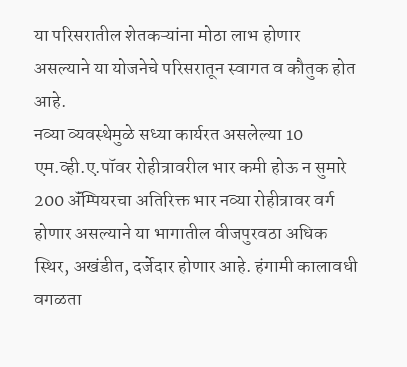या परिसरातील शेतकऱ्यांना मोठा लाभ होणार असल्याने या योजनेचे परिसरातून स्वागत व कौतुक होत आहे.
नव्या व्यवस्थेमुळे सध्या कार्यरत असलेल्या 10 एम.व्ही.ए.पॉवर रोहीत्रावरील भार कमी होऊ न सुमारे 200 ॲंम्पियरचा अतिरिक्त भार नव्या रोहीत्रावर वर्ग होणार असल्याने या भागातील वीजपुरवठा अधिक स्थिर, अखंडीत, दर्जेदार होणार आहे. हंगामी कालावधी वगळता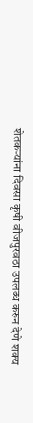शेतकऱ्यांना दिवसा कृषी वीजपुरवठा उपलब्ध करुन देणे शक्य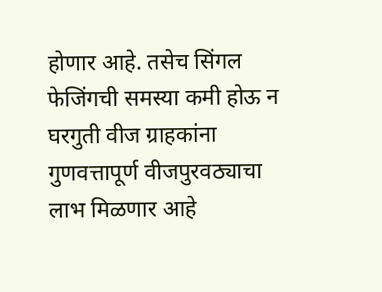होणार आहे. तसेच सिंगल फेजिंगची समस्या कमी होऊ न घरगुती वीज ग्राहकांना गुणवत्तापूर्ण वीजपुरवठ्याचा लाभ मिळणार आहे